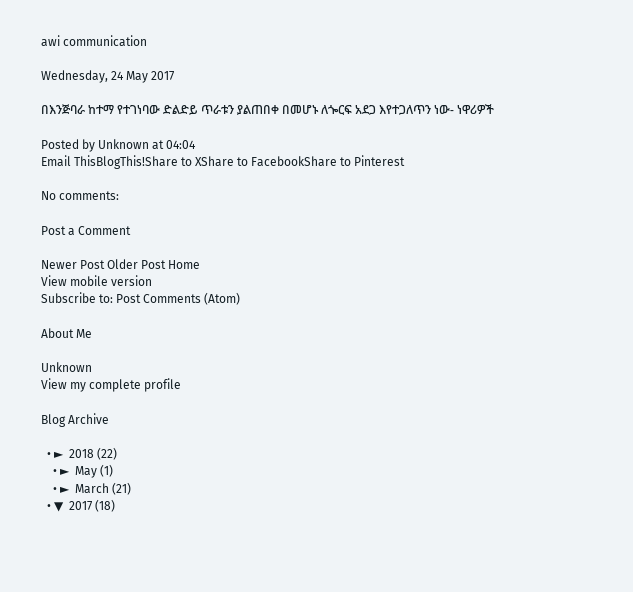awi communication

Wednesday, 24 May 2017

በእንጅባራ ከተማ የተገነባው ድልድይ ጥራቱን ያልጠበቀ በመሆኑ ለጐርፍ አደጋ እየተጋለጥን ነው- ነዋሪዎች

Posted by Unknown at 04:04
Email ThisBlogThis!Share to XShare to FacebookShare to Pinterest

No comments:

Post a Comment

Newer Post Older Post Home
View mobile version
Subscribe to: Post Comments (Atom)

About Me

Unknown
View my complete profile

Blog Archive

  • ►  2018 (22)
    • ►  May (1)
    • ►  March (21)
  • ▼  2017 (18)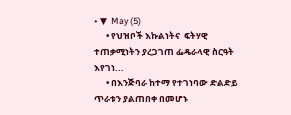• ▼  May (5)
      • የህዝቦች እኩልነትና  ፍትሃዊ ተጠቃሚነትን ያረጋገጠ ፌዴራላዊ ስርዓት እየገነ...
      • በእንጅባራ ከተማ የተገነባው ድልድይ ጥራቱን ያልጠበቀ በመሆኑ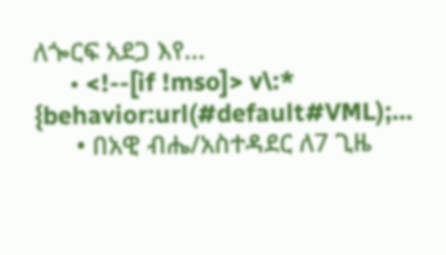ለጐርፍ አደጋ እየ...
      • <!--[if !mso]> v\:* {behavior:url(#default#VML);...
      • በአዊ ብሔ/አስተዳደር ለ7 ጊዜ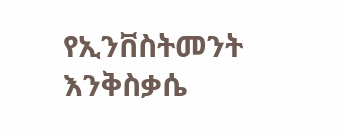የኢንቨስትመንት እንቅስቃሴ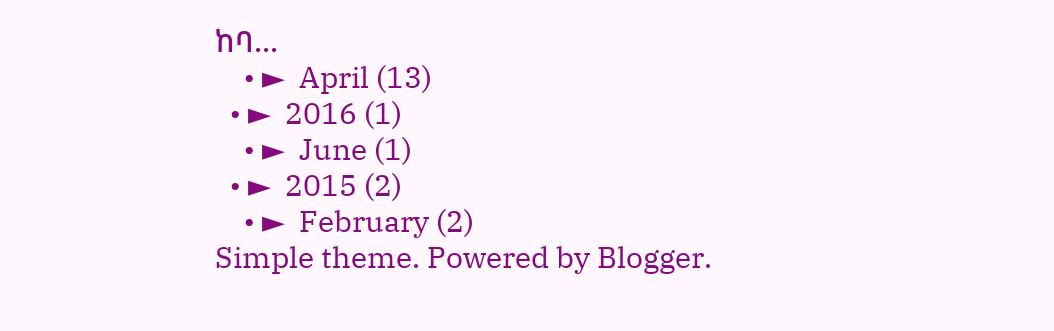ከባ...
    • ►  April (13)
  • ►  2016 (1)
    • ►  June (1)
  • ►  2015 (2)
    • ►  February (2)
Simple theme. Powered by Blogger.